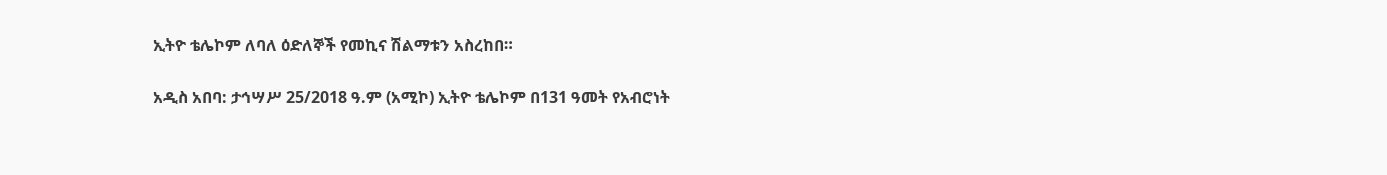ኢትዮ ቴሌኮም ለባለ ዕድለኞች የመኪና ሽልማቱን አስረከበ።

አዲስ አበባ: ታኅሣሥ 25/2018 ዓ.ም (አሚኮ) ኢትዮ ቴሌኮም በ131 ዓመት የአብሮነት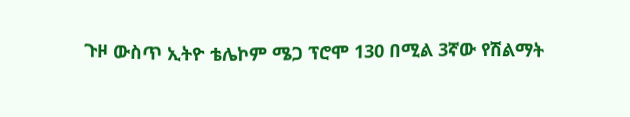ጉዞ ውስጥ ኢትዮ ቴሌኮም ሜጋ ፕሮሞ 130 በሚል 3ኛው የሽልማት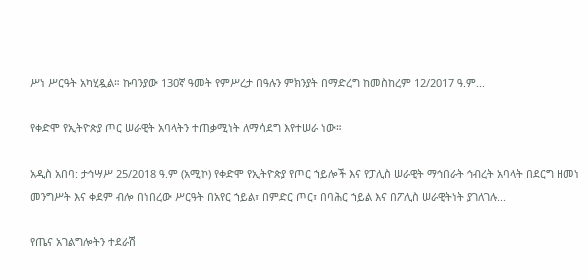ሥነ ሥርዓት አካሂዷል። ኩባንያው 130ኛ ዓመት የምሥረታ በዓሉን ምክንያት በማድረግ ከመስከረም 12/2017 ዓ.ም...

የቀድሞ የኢትዮጵያ ጦር ሠራዊት አባላትን ተጠቃሚነት ለማሳደግ እየተሠራ ነው።

አዲስ አበባ: ታኅሣሥ 25/2018 ዓ.ም (አሚኮ) የቀድሞ የኢትዮጵያ የጦር ኀይሎች እና የፓሊስ ሠራዊት ማኅበራት ኅብረት አባላት በደርግ ዘመነ መንግሥት እና ቀደም ብሎ በነበረው ሥርዓት በአየር ኀይል፣ በምድር ጦር፣ በባሕር ኀይል እና በፖሊስ ሠራዊትነት ያገለገሉ...

የጤና አገልግሎትን ተደራሽ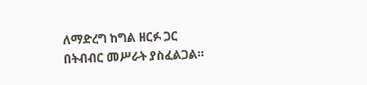ለማድረግ ከግል ዘርፉ ጋር በትብብር መሥራት ያስፈልጋል።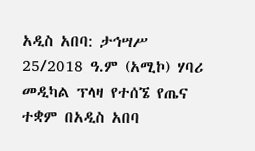አዲስ አበባ: ታኅሣሥ 25/2018 ዓ.ም (አሚኮ) ሃባሪ መዲካል ፕላዛ የተሰኜ የጤና ተቋም በአዲስ አበባ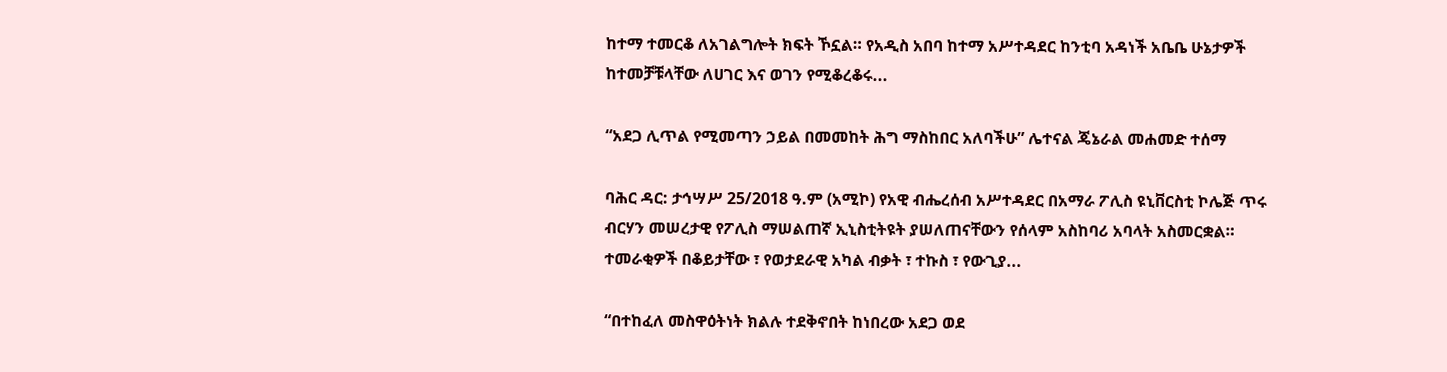ከተማ ተመርቆ ለአገልግሎት ክፍት ኾኗል። የአዲስ አበባ ከተማ አሥተዳደር ከንቲባ አዳነች አቤቤ ሁኔታዎች ከተመቻቹላቸው ለሀገር እና ወገን የሚቆረቆሩ...

“አደጋ ሊጥል የሚመጣን ኃይል በመመከት ሕግ ማስከበር አለባችሁ” ሌተናል ጄኔራል መሐመድ ተሰማ

ባሕር ዳር: ታኅሣሥ 25/2018 ዓ.ም (አሚኮ) የአዊ ብሔረሰብ አሥተዳደር በአማራ ፖሊስ ዩኒቨርስቲ ኮሌጅ ጥሩ ብርሃን መሠረታዊ የፖሊስ ማሠልጠኛ ኢኒስቲትዩት ያሠለጠናቸውን የሰላም አስከባሪ አባላት አስመርቋል። ተመራቂዎች በቆይታቸው ፣ የወታደራዊ አካል ብቃት ፣ ተኩስ ፣ የውጊያ...

“በተከፈለ መስዋዕትነት ክልሉ ተደቅኖበት ከነበረው አደጋ ወደ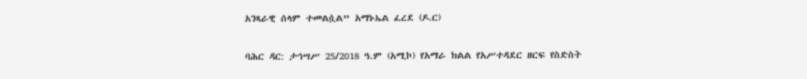አንጻራዊ ሰላም ተመልሷል” አማኑኤል ፈረደ (ዶ.ር)

ባሕር ዳር: ታኅሣሥ 25/2018 ዓ.ም (አሚኮ) የአማራ ክልል የአሥተዳደር ዘርፍ የስድስት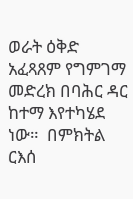ወራት ዕቅድ አፈጻጸም የግምገማ መድረክ በባሕር ዳር ከተማ እየተካሄደ ነው።  በምክትል ርእሰ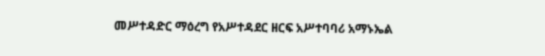መሥተዳድር ማዕረግ የአሥተዳደር ዘርፍ አሥተባባሪ አማኑኤል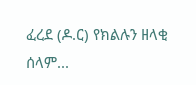ፈረደ (ዶ.ር) የክልሉን ዘላቂ ሰላም...